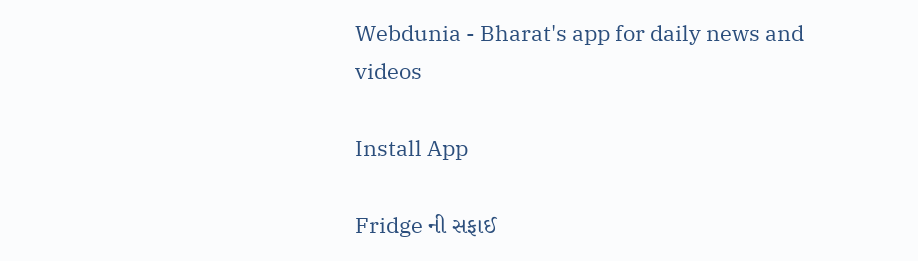Webdunia - Bharat's app for daily news and videos

Install App

Fridge ની સફાઈ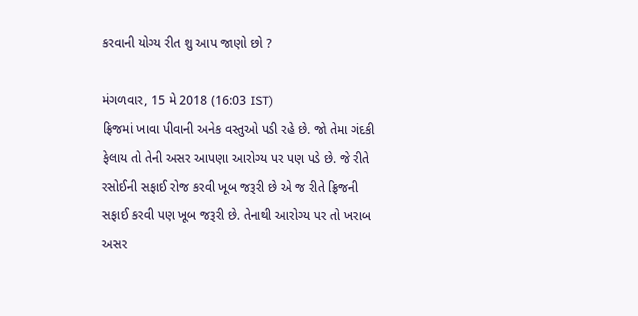કરવાની યોગ્ય રીત શુ આપ જાણો છો ?

મંગળવાર, 15 મે 2018 (16:03 IST)
ફ્રિજમાં ખાવા પીવાની અનેક વસ્તુઓ પડી રહે છે. જો તેમા ગંદકી ફેલાય તો તેની અસર આપણા આરોગ્ય પર પણ પડે છે. જે રીતે રસોઈની સફાઈ રોજ કરવી ખૂબ જરૂરી છે એ જ રીતે ફ્રિજની સફાઈ કરવી પણ ખૂબ જરૂરી છે. તેનાથી આરોગ્ય પર તો ખરાબ અસર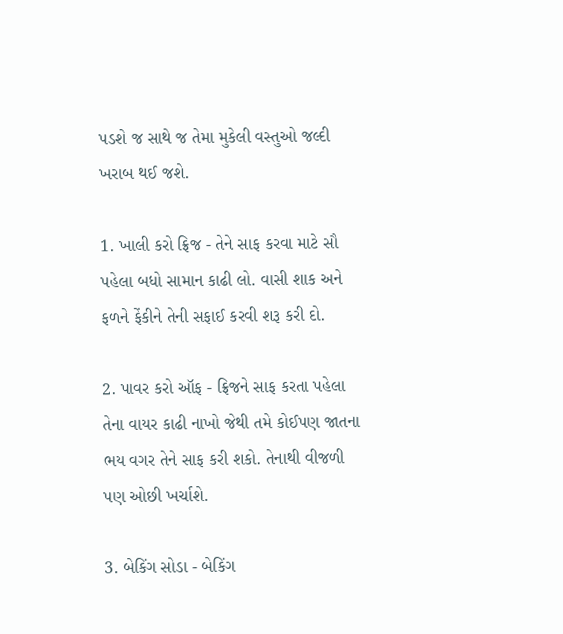પડશે જ સાથે જ તેમા મુકેલી વસ્તુઓ જલ્દી ખરાબ થઈ જશે.

1. ખાલી કરો ફ્રિજ - તેને સાફ કરવા માટે સૌ પહેલા બધો સામાન કાઢી લો. વાસી શાક અને ફળને ફેંકીને તેની સફાઈ કરવી શરૂ કરી દો.

2. પાવર કરો ઑફ - ફ્રિજને સાફ કરતા પહેલા તેના વાયર કાઢી નાખો જેથી તમે કોઈપણ જાતના ભય વગર તેને સાફ કરી શકો. તેનાથી વીજળી પણ ઓછી ખર્ચાશે.

3. બેકિંગ સોડા - બેકિંગ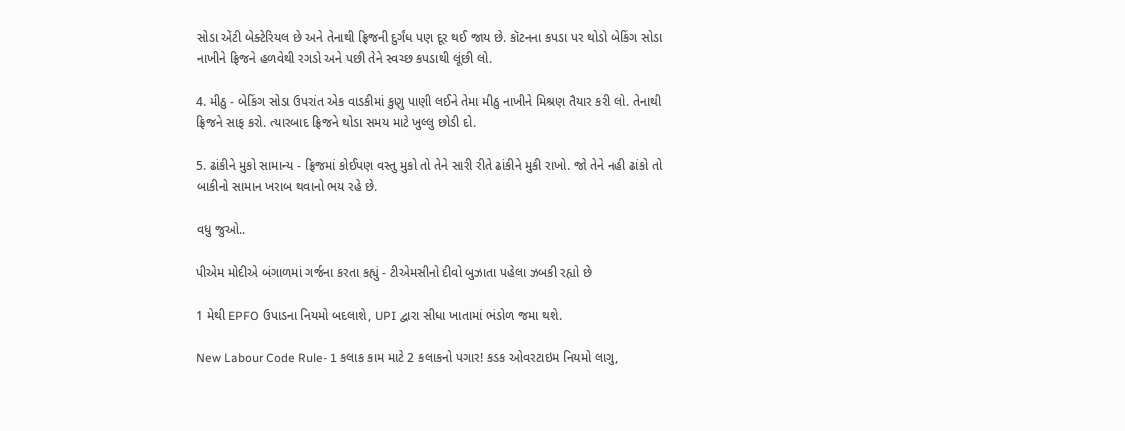સોડા એંટી બેક્ટેરિયલ છે અને તેનાથી ફ્રિજની દુર્ગંધ પણ દૂર થઈ જાય છે. કૉટનના કપડા પર થોડો બેકિંગ સોડા નાખીને ફ્રિજને હળવેથી રગડો અને પછી તેને સ્વચ્છ કપડાથી લૂંછી લો.

4. મીઠુ - બેકિંગ સોડા ઉપરાંત એક વાડકીમાં કુણુ પાણી લઈને તેમા મીઠુ નાખીને મિશ્રણ તૈયાર કરી લો. તેનાથી ફ્રિજને સાફ કરો. ત્યારબાદ ફ્રિજને થોડા સમય માટે ખુલ્લુ છોડી દો.

5. ઢાંકીને મુકો સામાન્ય - ફ્રિજમાં કોઈપણ વસ્તુ મુકો તો તેને સારી રીતે ઢાંકીને મુકી રાખો. જો તેને નહી ઢાંકો તો બાકીનો સામાન ખરાબ થવાનો ભય રહે છે.

વધુ જુઓ..

પીએમ મોદીએ બંગાળમાં ગર્જના કરતા કહ્યું - ટીએમસીનો દીવો બુઝાતા પહેલા ઝબકી રહ્યો છે

1 મેથી EPFO ઉપાડના નિયમો બદલાશે, UPI દ્વારા સીધા ખાતામાં ભંડોળ જમા થશે.

New Labour Code Rule- 1 કલાક કામ માટે 2 કલાકનો પગાર! કડક ઓવરટાઇમ નિયમો લાગુ,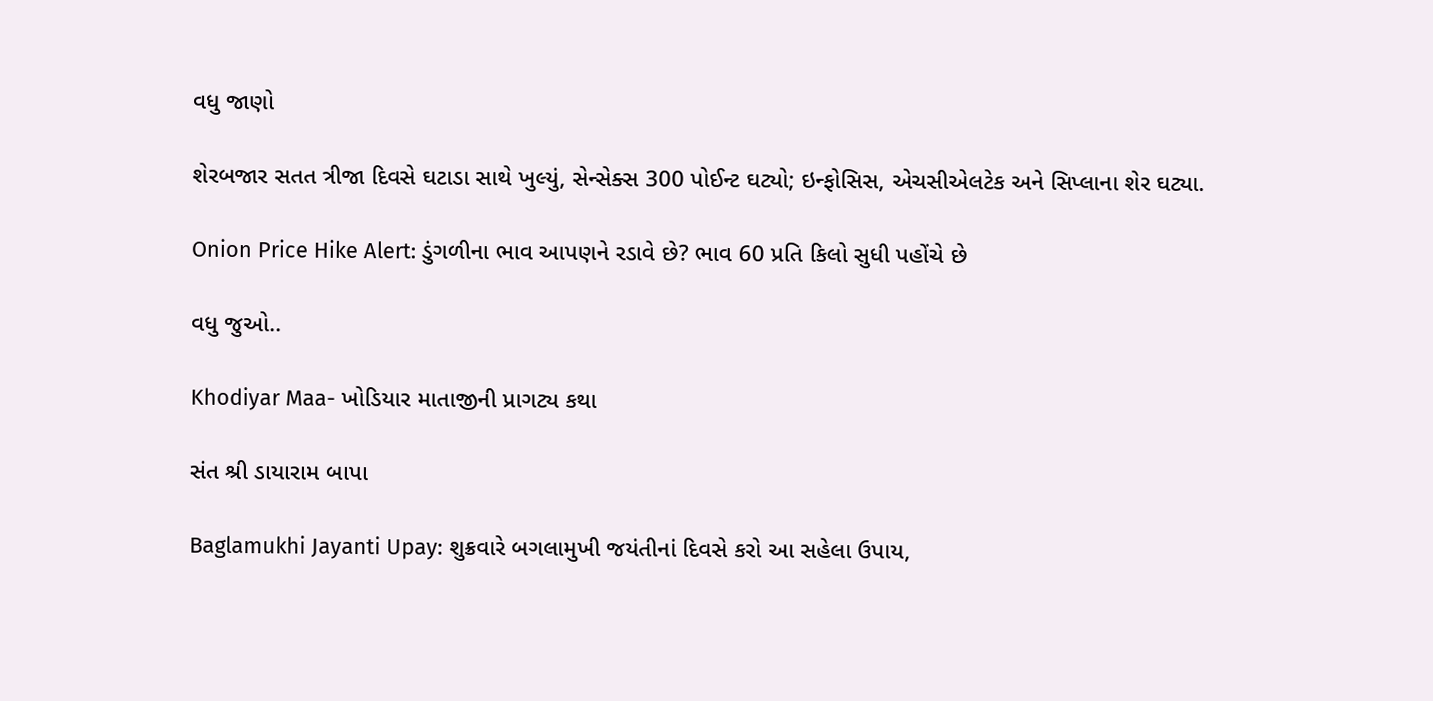વધુ જાણો

શેરબજાર સતત ત્રીજા દિવસે ઘટાડા સાથે ખુલ્યું, સેન્સેક્સ 300 પોઈન્ટ ઘટ્યો; ઇન્ફોસિસ, એચસીએલટેક અને સિપ્લાના શેર ઘટ્યા.

Onion Price Hike Alert: ડુંગળીના ભાવ આપણને રડાવે છે? ભાવ 60 પ્રતિ કિલો સુધી પહોંચે છે

વધુ જુઓ..

Khodiyar Maa- ખોડિયાર માતાજીની પ્રાગટ્ય કથા

સંત શ્રી ડાયારામ બાપા

Baglamukhi Jayanti Upay: શુક્રવારે બગલામુખી જયંતીનાં દિવસે કરો આ સહેલા ઉપાય,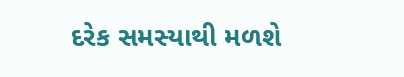દરેક સમસ્યાથી મળશે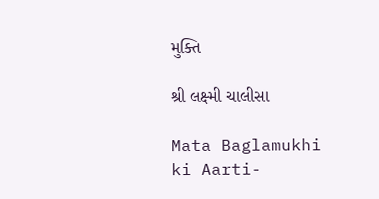મુક્તિ

શ્રી લક્ષ્મી ચાલીસા

Mata Baglamukhi ki Aarti-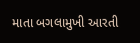માતા બગલામુખી આરતી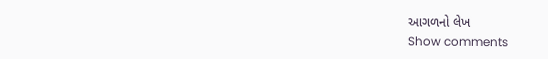આગળનો લેખ
Show comments